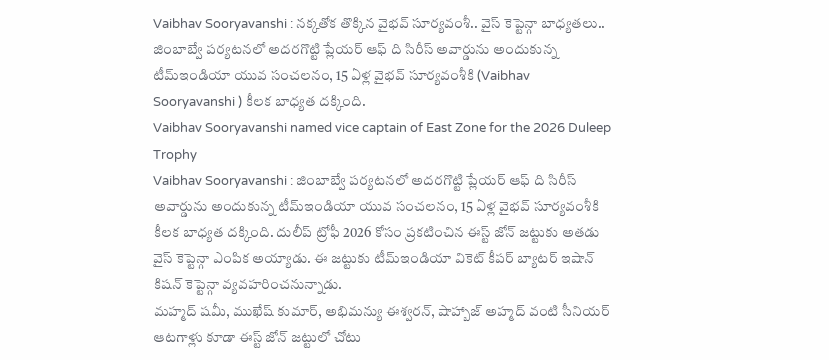Vaibhav Sooryavanshi : నక్కతోక తొక్కిన వైభవ్ సూర్యవంశీ.. వైస్ కెప్టెన్గా బాధ్యతలు..
జింబాబ్వే పర్యటనలో అదరగొట్టి ప్లేయర్ ఆఫ్ ది సిరీస్ అవార్డును అందుకున్న టీమ్ఇండియా యువ సంచలనం, 15 ఏళ్ల వైభవ్ సూర్యవంశీకి (Vaibhav Sooryavanshi ) కీలక బాధ్యత దక్కింది.
Vaibhav Sooryavanshi named vice captain of East Zone for the 2026 Duleep Trophy
Vaibhav Sooryavanshi : జింబాబ్వే పర్యటనలో అదరగొట్టి ప్లేయర్ ఆఫ్ ది సిరీస్ అవార్డును అందుకున్న టీమ్ఇండియా యువ సంచలనం, 15 ఏళ్ల వైభవ్ సూర్యవంశీకి కీలక బాధ్యత దక్కింది. దులీప్ ట్రోఫీ 2026 కోసం ప్రకటించిన ఈస్ట్ జోన్ జట్టుకు అతడు వైస్ కెప్టెన్గా ఎంపిక అయ్యాడు. ఈ జట్టుకు టీమ్ఇండియా వికెట్ కీపర్ బ్యాటర్ ఇషాన్ కిషన్ కెప్టెన్గా వ్యవహరించనున్నాడు.
మహ్మద్ షమీ, ముఖేష్ కుమార్, అభిమన్యు ఈశ్వరన్, షాహ్బాజ్ అహ్మద్ వంటి సీనియర్ ఆటగాళ్లు కూడా ఈస్ట్ జోన్ జట్టులో చోటు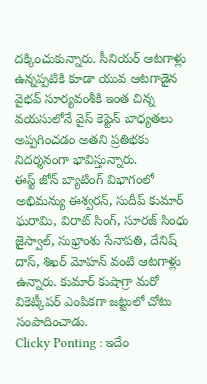దక్కించుకున్నారు. సీనియర్ ఆటగాళ్లు ఉన్నప్పటికి కూడా యువ ఆటగాడైన వైభవ్ సూర్యవంశీకి ఇంత చిన్న వయసులోనే వైస్ కెప్టెన్ బాధ్యతలు అప్పగించడం అతని ప్రతిభకు నిదర్శనంగా భావిస్తున్నారు.
ఈస్ట్ జోన్ బ్యాటింగ్ విభాగంలో అభిమన్యు ఈశ్వరన్, సుదీప్ కుమార్ ఘరామి, విరాట్ సింగ్, సూరజ్ సింధు జైస్వాల్, సుభ్రాంశు సేనాపతి, దేనిష్ దాస్, శిఖర్ మోహన్ వంటి ఆటగాళ్లు ఉన్నారు. కుమార్ కుషాగ్రా మరో వికెట్కీపర్ ఎంపికగా జట్టులో చోటు సంపాదించాడు.
Clicky Ponting : ఇదేం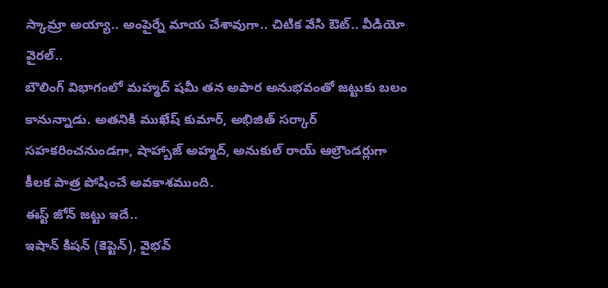స్కామ్రా అయ్యా.. అంపైర్నే మాయ చేశావుగా.. చిటిక వేసి ఔట్.. వీడియో వైరల్..
బౌలింగ్ విభాగంలో మహ్మద్ షమీ తన అపార అనుభవంతో జట్టుకు బలం కానున్నాడు. అతనికి ముఖేష్ కుమార్, అభిజిత్ సర్కార్ సహకరించనుండగా, షాహ్బాజ్ అహ్మద్, అనుకుల్ రాయ్ ఆల్రౌండర్లుగా కీలక పాత్ర పోషించే అవకాశముంది.
ఈస్ట్ జోన్ జట్టు ఇదే..
ఇషాన్ కిషన్ (కెప్టెన్), వైభవ్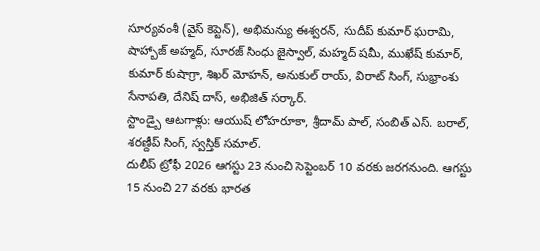సూర్యవంశీ (వైస్ కెప్టెన్), అభిమన్యు ఈశ్వరన్, సుదీప్ కుమార్ ఘరామి, షాహ్బాజ్ అహ్మద్, సూరజ్ సింధు జైస్వాల్, మహ్మద్ షమీ, ముఖేష్ కుమార్, కుమార్ కుషాగ్రా, శిఖర్ మోహన్, అనుకుల్ రాయ్, విరాట్ సింగ్, సుభ్రాంశు సేనాపతి, దేనిష్ దాస్, అభిజిత్ సర్కార్.
స్టాండ్బై ఆటగాళ్లు: ఆయుష్ లోహరూకా, శ్రీదామ్ పాల్, సంబిత్ ఎస్. బరాల్, శరణ్దీప్ సింగ్, స్వస్తిక్ సమాల్.
దులీప్ ట్రోఫీ 2026 ఆగస్టు 23 నుంచి సెప్టెంబర్ 10 వరకు జరగనుంది. ఆగస్టు 15 నుంచి 27 వరకు భారత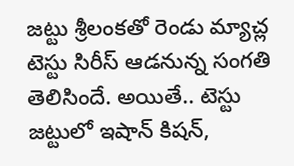జట్టు శ్రీలంకతో రెండు మ్యాచ్ల టెస్టు సిరీస్ ఆడనున్న సంగతి తెలిసిందే. అయితే.. టెస్టు జట్టులో ఇషాన్ కిషన్,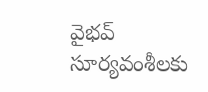వైభవ్ సూర్యవంశీలకు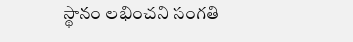స్థానం లభించని సంగతి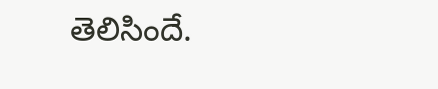తెలిసిందే.